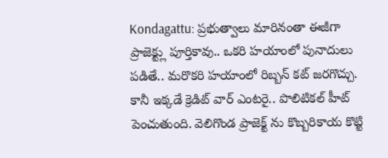Kondagattu: ప్రభుత్వాలు మారినంతా ఈజీగా ప్రాజెక్ట్లు పూర్తికావు.. ఒకరి హయాంలో పునాదులు పడితే.. మరొకరి హయాంలో రిబ్బన్ కట్ జరగొచ్చు. కానీ ఇక్కడే క్రెడిట్ వార్ ఎంటరై.. పొలిటికల్ హీట్ పెంచుతుంది. వెలిగొండ ప్రాజెక్ట్ ను కొబ్బరికాయ కొట్టి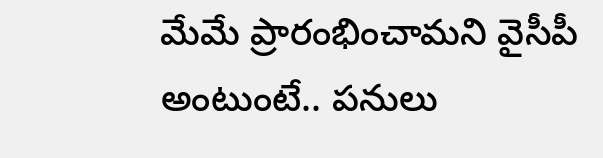మేమే ప్రారంభించామని వైసీపీ అంటుంటే.. పనులు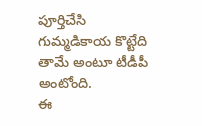పూర్తిచేసి గుమ్మడికాయ కొట్టేది తామే అంటూ టీడీపీ అంటోంది.
ఈ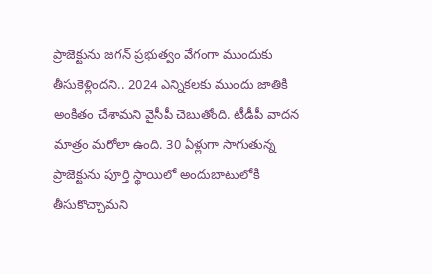ప్రాజెక్టును జగన్ ప్రభుత్వం వేగంగా ముందుకు తీసుకెళ్లిందని.. 2024 ఎన్నికలకు ముందు జాతికి అంకితం చేశామని వైసీపీ చెబుతోంది. టీడీపీ వాదన మాత్రం మరోలా ఉంది. 30 ఏళ్లుగా సాగుతున్న ప్రాజెక్టును పూర్తి స్థాయిలో అందుబాటులోకి తీసుకొచ్చామని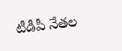టీడీపీ నేతల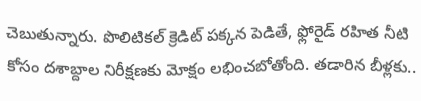చెబుతున్నారు. పొలిటికల్ క్రెడిట్ పక్కన పెడితే, ఫ్లోరైడ్ రహిత నీటి కోసం దశాబ్దాల నిరీక్షణకు మోక్షం లభించబోతోంది. తడారిన బీళ్లకు..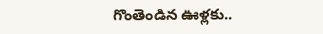గొంతెండిన ఊళ్లకు..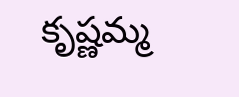కృష్ణమ్మ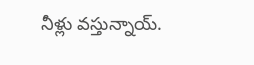నీళ్లు వస్తున్నాయ్.